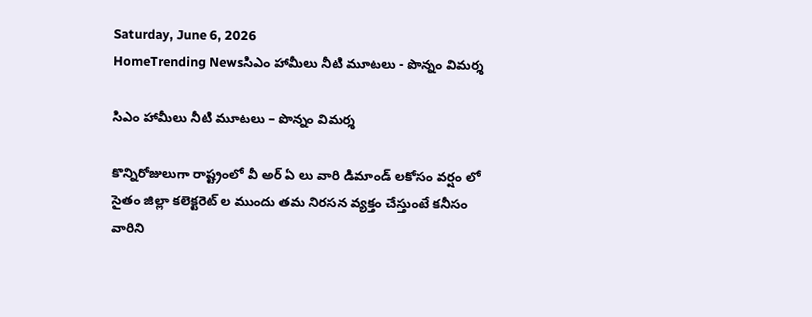Saturday, June 6, 2026
HomeTrending Newsసిఎం హామీలు నీటి మూటలు - పొన్నం విమర్శ

సిఎం హామీలు నీటి మూటలు – పొన్నం విమర్శ

కొన్నిరోజులుగా రాష్ట్రంలో వీ అర్ ఏ లు వారి డిమాండ్ లకోసం వర్షం లో సైతం జిల్లా కలెక్టరెట్ ల ముందు తమ నిరసన వ్యక్తం చేస్తుంటే కనీసం వారిని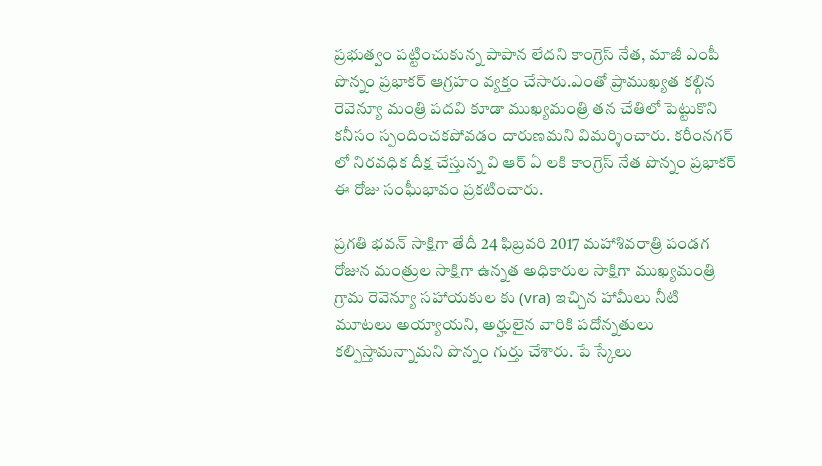ప్రభుత్వం పట్టించుకున్న పాపాన లేదని కాంగ్రెస్ నేత, మాజీ ఎంపీ పొన్నం ప్రభాకర్ ఆగ్రహం వ్యక్తం చేసారు.ఎంతో ప్రాముఖ్యత కల్గిన రెవెన్యూ మంత్రి పదవి కూడా ముఖ్యమంత్రి తన చేతిలో పెట్టుకొని కనీసం స్పందించకపోవడం దారుణమని విమర్శించారు. కరీంనగర్ లో నిరవధిక దీక్ష చేస్తున్న వి ఆర్ ఏ లకి కాంగ్రెస్ నేత పొన్నం ప్రభాకర్ ఈ రోజు సంఘీభావం ప్రకటించారు.

ప్రగతి భవన్ సాక్షిగా తేదీ 24 ఫిబ్రవరి 2017 మహాశివరాత్రి పండగ రోజున మంత్రుల సాక్షిగా ఉన్నత అధికారుల సాక్షిగా ముఖ్యమంత్రి గ్రామ రెవెన్యూ సహాయకుల కు (vra) ఇచ్చిన హామీలు నీటి మూటలు అయ్యాయని, అర్హులైన వారికి పదోన్నతులు కల్పిస్తామన్నామని పొన్నం గుర్తు చేశారు. పే స్కేలు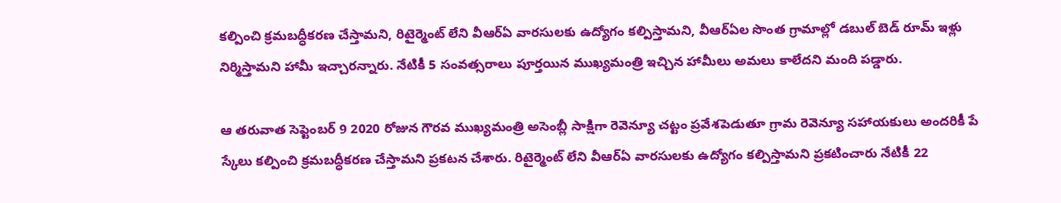కల్పించి క్రమబద్ధీకరణ చేస్తామని, రిటైర్మెంట్ లేని వీఆర్ఏ వారసులకు ఉద్యోగం కల్పిస్తామని, వీఆర్ఏల సొంత గ్రామాల్లో డబుల్ బెడ్ రూమ్ ఇళ్లు నిర్మిస్తామని హామీ ఇచ్చారన్నారు. నేటికీ 5 సంవత్సరాలు పూర్తయిన ముఖ్యమంత్రి ఇచ్చిన హామీలు అమలు కాలేదని మంది పడ్డారు.

ఆ తరువాత సెప్టెంబర్ 9 2020 రోజున గౌరవ ముఖ్యమంత్రి అసెంబ్లీ సాక్షిగా రెవెన్యూ చట్టం ప్రవేశపెడుతూ గ్రామ రెవెన్యూ సహాయకులు అందరికీ పే స్కేలు కల్పించి క్రమబద్ధీకరణ చేస్తామని ప్రకటన చేశారు. రిటైర్మెంట్ లేని వీఆర్ఏ వారసులకు ఉద్యోగం కల్పిస్తామని ప్రకటించారు నేటికీ 22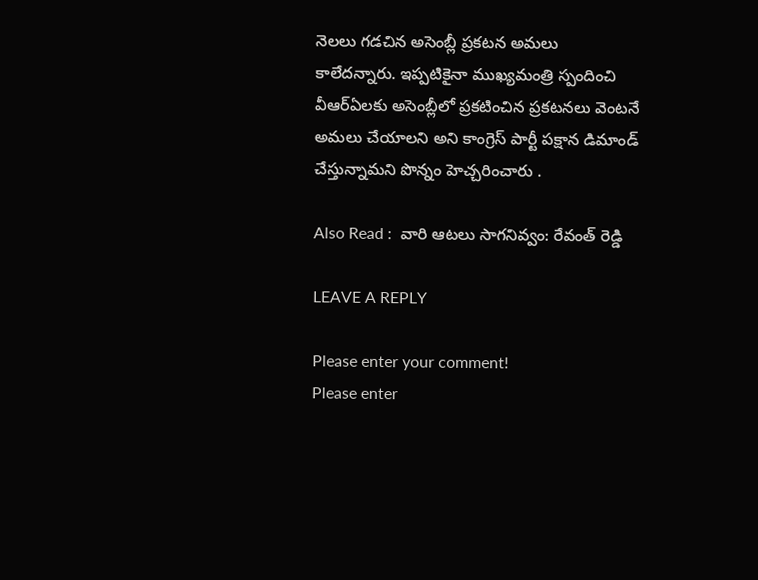నెలలు గడచిన అసెంబ్లీ ప్రకటన అమలు కాలేదన్నారు. ఇప్పటికైనా ముఖ్యమంత్రి స్పందించి వీఆర్ఏలకు అసెంబ్లీలో ప్రకటించిన ప్రకటనలు వెంటనే అమలు చేయాలని అని కాంగ్రెస్ పార్టీ పక్షాన డిమాండ్ చేస్తున్నామని పొన్నం హెచ్చరించారు .

Also Read :  వారి ఆటలు సాగనివ్వం: రేవంత్ రెడ్డి

LEAVE A REPLY

Please enter your comment!
Please enter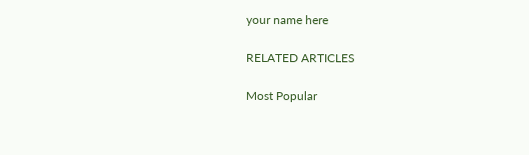your name here

RELATED ARTICLES

Most Popular